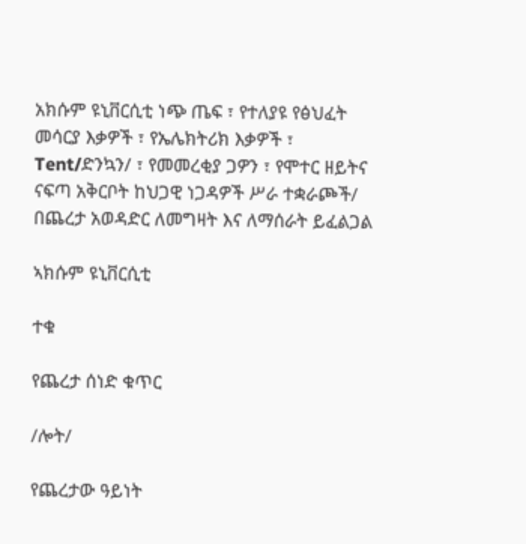አክሱም ዩኒቨርሲቲ ነጭ ጤፍ ፣ የተለያዩ የፅህፈት መሳርያ እቃዎች ፣ የኤሌክትሪክ እቃዎች ፣ Tent/ድንኳን/ ፣ የመመረቂያ ጋዎን ፣ የሞተር ዘይትና ናፍጣ አቅርቦት ከህጋዊ ነጋዳዎች ሥራ ተቋራጮች/ በጨረታ አወዳድር ለመግዛት እና ለማሰራት ይፈልጋል

ኣክሱም ዩኒቨርሲቲ

ተቁ

የጨረታ ሰነድ ቁጥር

/ሎት/

የጨረታው ዓይነት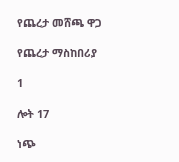የጨረታ መሸጫ ዋጋ

የጨረታ ማስከበሪያ

1

ሎት 17

ነጭ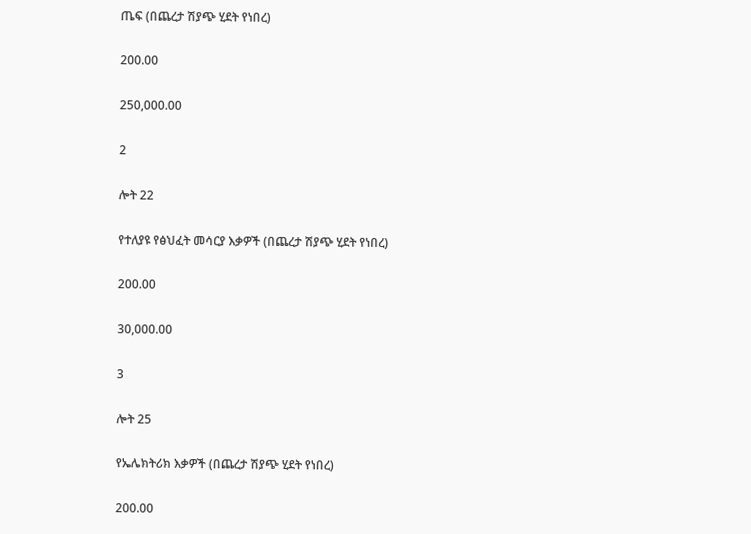ጤፍ (በጨረታ ሽያጭ ሂደት የነበረ)

200.00

250,000.00

2

ሎት 22

የተለያዩ የፅህፈት መሳርያ እቃዎች (በጨረታ ሽያጭ ሂደት የነበረ)

200.00

30,000.00

3

ሎት 25

የኤሌክትሪክ እቃዎች (በጨረታ ሽያጭ ሂደት የነበረ)

200.00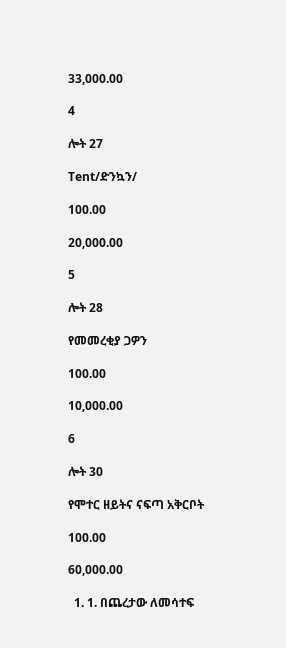33,000.00

4

ሎት 27

Tent/ድንኳን/

100.00

20,000.00

5

ሎት 28

የመመረቂያ ጋዎን

100.00

10,000.00

6

ሎት 30

የሞተር ዘይትና ናፍጣ አቅርቦት

100.00

60,000.00

  1. 1. በጨረታው ለመሳተፍ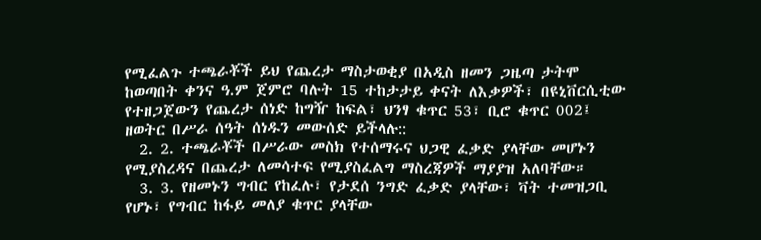የሚፈልጉ ተጫራቾች ይህ የጨረታ ማስታወቂያ በአዲስ ዘመን ጋዜጣ ታትሞ ከወጣበት ቀንና ዓ.ም ጀምሮ ባሉት 15 ተከታታይ ቀናት ለእቃዎች፣ በዩኒቨርሲቲው የተዘጋጀውን የጨረታ ሰነድ ከግዥ ከፍል፣ ህንፃ ቁጥር 53፣ ቢሮ ቁጥር 002፤ ዘወትር በሥራ ሰዓት ሰነዱን መውሰድ ይችላሉ::
  2. 2. ተጫራቾች በሥራው መስክ የተሰማሩና ህጋዊ ፈቃድ ያላቸው መሆኑን የሚያስረዳና በጨረታ ለመሳተፍ የሚያስፈልግ ማስረጃዎች ማያያዝ አለባቸው።
  3. 3. የዘመኑን ግብር የከፈሉ፣ የታደሰ ንግድ ፈቃድ ያላቸው፣ ቫት ተመዝጋቢ የሆኑ፣ የግብር ከፋይ መለያ ቁጥር ያላቸው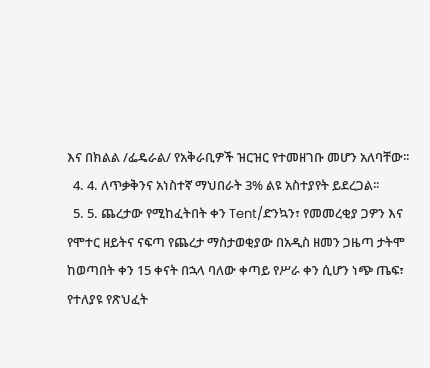እና በክልል /ፌዴራል/ የአቅራቢዎች ዝርዝር የተመዘገቡ መሆን አለባቸው፡፡
  4. 4. ለጥቃቅንና አነስተኛ ማህበራት 3% ልዩ አስተያየት ይደረጋል፡፡
  5. 5. ጨረታው የሚከፈትበት ቀን Tent/ድንኳን፣ የመመረቂያ ጋዎን እና የሞተር ዘይትና ናፍጣ የጨረታ ማስታወቂያው በአዲስ ዘመን ጋዜጣ ታትሞ ከወጣበት ቀን 15 ቀናት በኋላ ባለው ቀጣይ የሥራ ቀን ሲሆን ነጭ ጤፍ፣ የተለያዩ የጽህፈት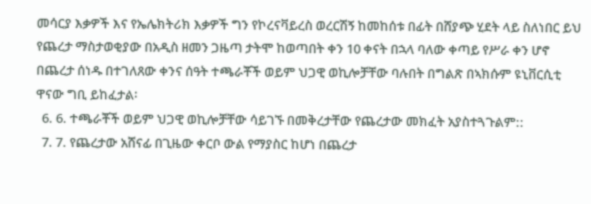መሳርያ እቃዎች እና የኤሌክትሪክ እቃዎች ግን የኮረናቫይረስ ወረርሽኝ ከመከሰቱ በፊት በሸያጭ ሂደት ላይ ስለነበር ይህ የጨረታ ማስታወቂያው በአዲስ ዘመን ጋዜጣ ታትሞ ከወጣበት ቀን 10 ቀናት በኋላ ባለው ቀጣይ የሥራ ቀን ሆኖ በጨረታ ሰነዱ በተገለጸው ቀንና ሰዓት ተጫራቾች ወይም ህጋዊ ወኪሎቻቸው ባሉበት በግልጽ በኣክሱም ዩኒቨርሲቲ ዋናው ግቢ ይከፈታል፡
  6. 6. ተጫራቾች ወይም ህጋዊ ወኪሎቻቸው ሳይገኙ በመቅረታቸው የጨረታው መክፈት አያስተጓጉልም::
  7. 7. የጨረታው አሸናፊ በጊዜው ቀርቦ ውል የማያስር ከሆነ በጨረታ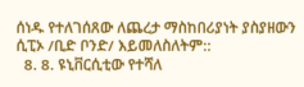ሰነዱ የተለገሰጸው ለጨረታ ማስከበሪያነት ያስያዘውን ሲፒኦ /ቢድ ቦንድ/ እይመለስለትም::
  8. 8. ዩኒቨርሲቲው የተሻለ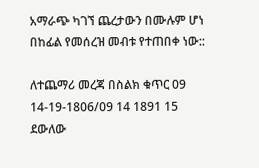አማራጭ ካገኘ ጨረታውን በሙሉም ሆነ በከፊል የመሰረዝ መብቱ የተጠበቀ ነው::

ለተጨማሪ መረጃ በስልክ ቁጥር 09 14-19-1806/09 14 1891 15 ደውለው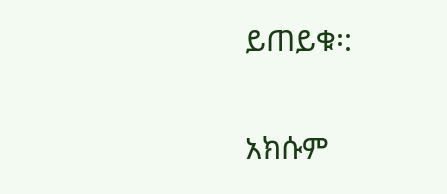ይጠይቁ፡:

አክሱም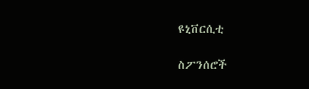ዩኒቨርሲቲ

ስፖንሰሮች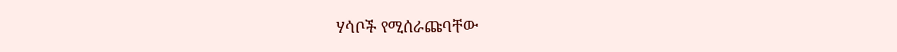ሃሳቦች የሚሰራጩባቸው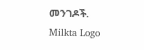መንገዶች.
Milkta Logo